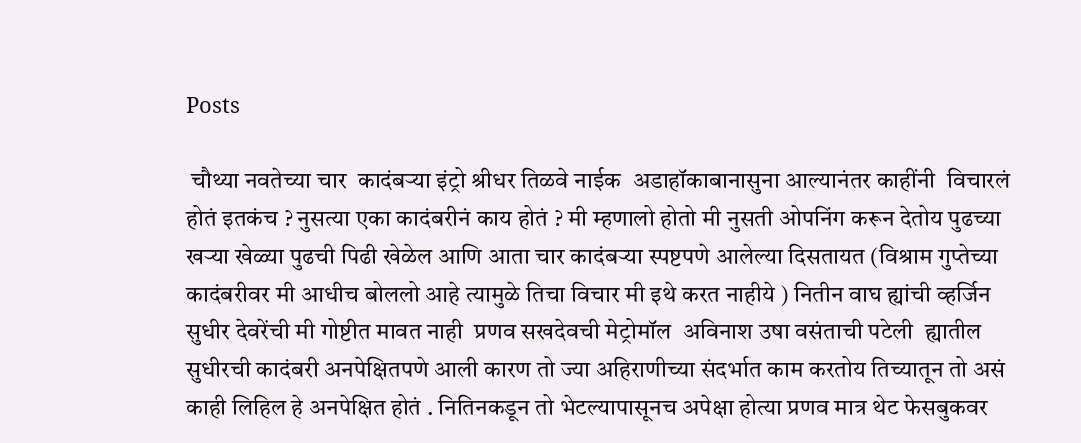Posts

 चौथ्या नवतेच्या चार  कादंबऱ्या इंट्रो श्रीधर तिळवे नाईक  अडाहॉकाबानासुना आल्यानंतर काहींनी  विचारलं होतं इतकंच ? नुसत्या एका कादंबरीनं काय होतं ? मी म्हणालो होतो मी नुसती ओपनिंग करून देतोय पुढच्या खऱ्या खेळ्या पुढची पिढी खेळेल आणि आता चार कादंबऱ्या स्पष्टपणे आलेल्या दिसतायत (विश्राम गुप्तेच्या कादंबरीवर मी आधीच बोललो आहे त्यामुळे तिचा विचार मी इथे करत नाहीये ) नितीन वाघ ह्यांची व्हर्जिन  सुधीर देवरेंची मी गोष्टीत मावत नाही  प्रणव सखदेवची मेट्रोमॉल  अविनाश उषा वसंताची पटेली  ह्यातील सुधीरची कादंबरी अनपेक्षितपणे आली कारण तो ज्या अहिराणीच्या संदर्भात काम करतोय तिच्यातून तो असं काही लिहिल हे अनपेक्षित होतं . नितिनकडून तो भेटल्यापासूनच अपेक्षा होत्या प्रणव मात्र थेट फेसबुकवर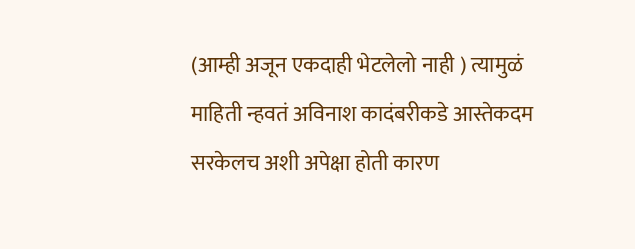(आम्ही अजून एकदाही भेटलेलो नाही ) त्यामुळं माहिती न्हवतं अविनाश कादंबरीकडे आस्तेकदम सरकेलच अशी अपेक्षा होती कारण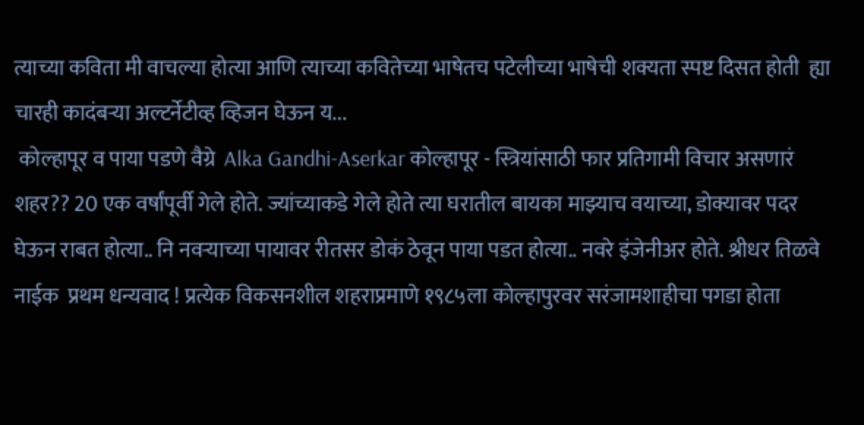त्याच्या कविता मी वाचल्या होत्या आणि त्याच्या कवितेच्या भाषेतच पटेलीच्या भाषेची शक्यता स्पष्ट दिसत होती  ह्या चारही कादंबऱ्या अल्टर्नेटीव्ह व्हिजन घेऊन य...
 कोल्हापूर व पाया पडणे वैग्रे  Alka Gandhi-Aserkar कोल्हापूर - स्त्रियांसाठी फार प्रतिगामी विचार असणारं शहर?? 20 एक वर्षांपूर्वी गेले होते. ज्यांच्याकडे गेले होते त्या घरातील बायका माझ्याच वयाच्या, डोक्यावर पदर घेऊन राबत होत्या.. नि नवऱ्याच्या पायावर रीतसर डोकं ठेवून पाया पडत होत्या.. नवरे इंजेनीअर होते. श्रीधर तिळवे नाईक  प्रथम धन्यवाद ! प्रत्येक विकसनशील शहराप्रमाणे १९८५ला कोल्हापुरवर सरंजामशाहीचा पगडा होता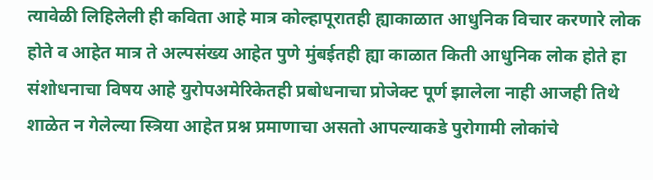त्यावेळी लिहिलेली ही कविता आहे मात्र कोल्हापूरातही ह्याकाळात आधुनिक विचार करणारे लोक होते व आहेत मात्र ते अल्पसंख्य आहेत पुणे मुंबईतही ह्या काळात किती आधुनिक लोक होते हा संशोधनाचा विषय आहे युरोपअमेरिकेतही प्रबोधनाचा प्रोजेक्ट पूर्ण झालेला नाही आजही तिथे शाळेत न गेलेल्या स्त्रिया आहेत प्रश्न प्रमाणाचा असतो आपल्याकडे पुरोगामी लोकांचे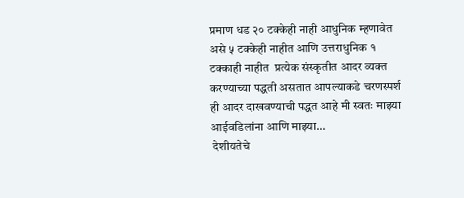प्रमाण धड २० टक्केही नाही आधुनिक म्हणावेत असे ५ टक्केही नाहीत आणि उत्तराधुनिक १ टक्काही नाहीत  प्रत्येक संस्कृतीत आदर व्यक्त करण्याच्या पद्धती असतात आपल्याकडे चरणस्पर्श ही आदर दाखवण्याची पद्धत आहे मी स्वतः माझ्या आईवडिलांना आणि माझ्या...
 देशीयतेचे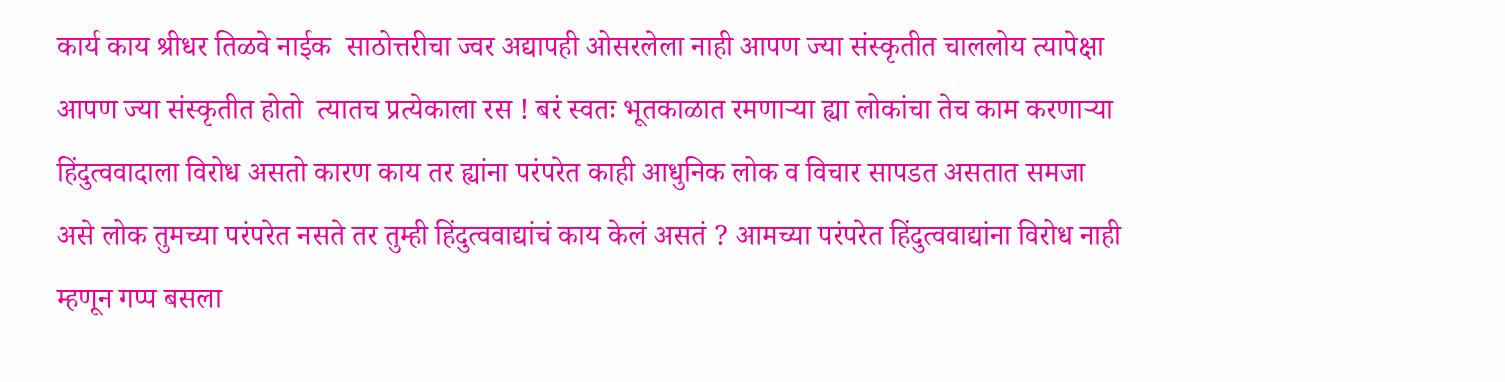कार्य काय श्रीधर तिळवे नाईक  साठोत्तरीचा ज्वर अद्यापही ओसरलेला नाही आपण ज्या संस्कृतीत चाललोय त्यापेक्षा आपण ज्या संस्कृतीत होतो  त्यातच प्रत्येकाला रस ! बरं स्वतः भूतकाळात रमणाऱ्या ह्या लोकांचा तेच काम करणाऱ्या हिंदुत्ववादाला विरोध असतो कारण काय तर ह्यांना परंपरेत काही आधुनिक लोक व विचार सापडत असतात समजा असे लोक तुमच्या परंपरेत नसते तर तुम्ही हिंदुत्ववाद्यांचं काय केलं असतं ? आमच्या परंपरेत हिंदुत्ववाद्यांना विरोध नाही म्हणून गप्प बसला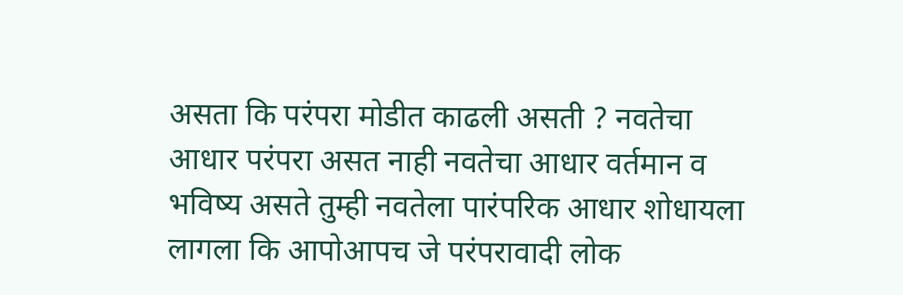असता कि परंपरा मोडीत काढली असती ? नवतेचा आधार परंपरा असत नाही नवतेचा आधार वर्तमान व भविष्य असते तुम्ही नवतेला पारंपरिक आधार शोधायला लागला कि आपोआपच जे परंपरावादी लोक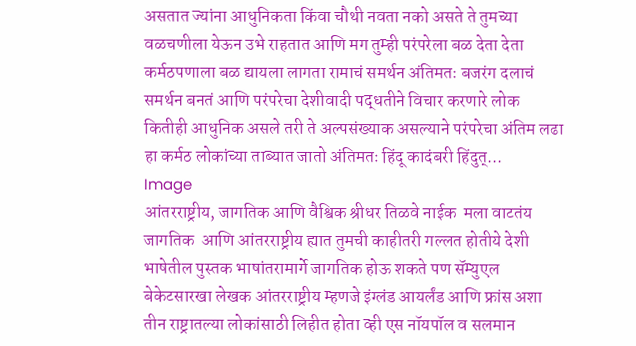असतात ज्यांना आधुनिकता किंवा चौथी नवता नको असते ते तुमच्या वळचणीला येऊन उभे राहतात आणि मग तुम्ही परंपरेला बळ देता देता कर्मठपणाला बळ द्यायला लागता रामाचं समर्थन अंतिमतः बजरंग दलाचं समर्थन बनतं आणि परंपरेचा देशीवादी पद्धतीने विचार करणारे लोक कितीही आधुनिक असले तरी ते अल्पसंख्याक असल्याने परंपरेचा अंतिम लढा हा कर्मठ लोकांच्या ताब्यात जातो अंतिमतः हिंदू कादंबरी हिंदुत्...
Image
आंतरराष्ट्रीय, जागतिक आणि वैश्विक श्रीधर तिळवे नाईक  मला वाटतंय जागतिक  आणि आंतरराष्ट्रीय ह्यात तुमची काहीतरी गल्लत होतीये देशी भाषेतील पुस्तक भाषांतरामार्गे जागतिक होऊ शकते पण सॅम्युएल बेकेटसारखा लेखक आंतरराष्ट्रीय म्हणजे इंग्लंड आयर्लंड आणि फ्रांस अशा तीन राष्ट्रातल्या लोकांसाठी लिहीत होता व्ही एस नॉयपॉल व सलमान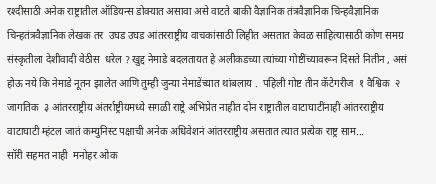रश्दीसाठी अनेक राष्ट्रातील ऑडियन्स डोक्यात असावा असे वाटते बाकी वैज्ञानिक तंत्रवैज्ञानिक चिन्हवैज्ञानिक चिन्हतंत्रवैज्ञानिक लेखक तर  उघड उघड आंतरराष्ट्रीय वाचकांसाठी लिहीत असतात केवळ साहित्यासाठी कोण समग्र संस्कृतीला देशीवादी वेठीस  धरेल ? खुद्द नेमाडे बदलतायत हे अलीकडच्या त्यांच्या गोष्टींच्यावरून दिसते नितीन , असं होऊ नये कि नेमाडे नूतन झालेत आणि तुम्ही जुन्या नेमाडेंच्यात थांबलाय .  पहिली गोष्ट तीन कॅटेगरीज  १ वैश्विक  २ जागतिक  ३ आंतरराष्ट्रीय अंतर्राष्ट्रीयमध्ये सगळी राष्ट्रे अभिप्रेत नाहीत दोन राष्ट्रातील वाटाघाटींनाही आंतरराष्ट्रीय वाटाघाटी म्हंटल जातं कम्युनिस्ट पक्षाची अनेक अधिवेशनं आंतरराष्ट्रीय असतात त्यात प्रत्येक राष्ट्र साम...
सॉरी सहमत नाही  मनोहर ओक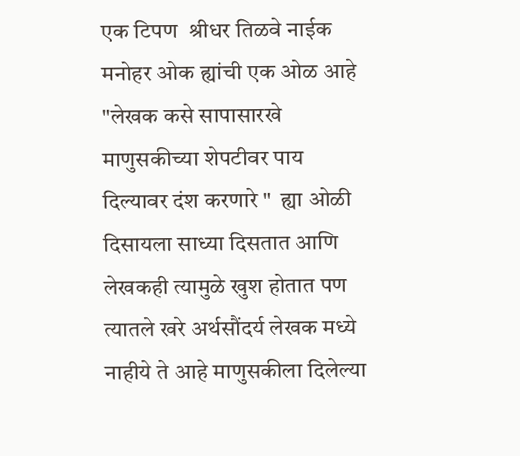एक टिपण  श्रीधर तिळवे नाईक  मनोहर ओक ह्यांची एक ओळ आहे  "लेखक कसे सापासारखे  माणुसकीच्या शेपटीवर पाय दिल्यावर दंश करणारे "  ह्या ओळी दिसायला साध्या दिसतात आणि लेखकही त्यामुळे खुश होतात पण त्यातले खरे अर्थसौंदर्य लेखक मध्ये नाहीये ते आहे माणुसकीला दिलेल्या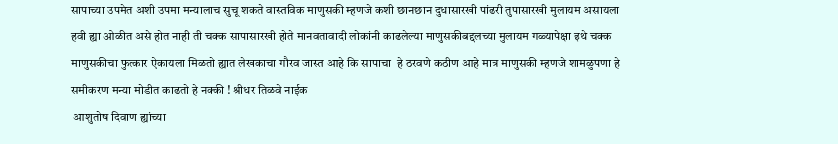सापाच्या उपमेत अशी उपमा मन्यालाच सुचू शकते वास्तविक माणुसकी म्हणजे कशी छानछान दुधासारखी पांढरी तुपासारखी मुलायम असायला हवी ह्या ओळीत असे होत नाही ती चक्क सापासारखी होते मानवतावादी लोकांनी काढलेल्या माणुसकीबद्दलच्या मुलायम गळ्यापेक्षा इथे चक्क माणुसकीचा फुत्कार ऐकायला मिळतो ह्यात लेखकाचा गौरव जास्त आहे कि सापाचा  हे ठरवणे कठीण आहे मात्र माणुसकी म्हणजे शामळुपणा हे समीकरण मन्या मोडीत काढतो हे नक्की ! श्रीधर तिळवे नाईक
 आशुतोष दिवाण ह्यांच्या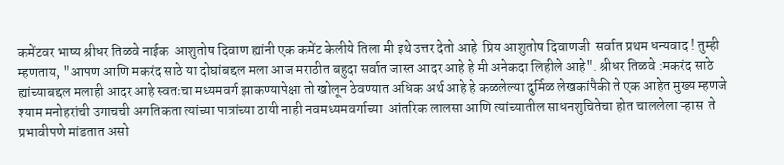कमेंटवर भाष्य श्रीधर तिळवे नाईक  आशुतोष दिवाण ह्यांनी एक कमेंट केलीये तिला मी इथे उत्तर देतो आहे  प्रिय आशुतोष दिवाणजी  सर्वात प्रथम धन्यवाद ! तुम्ही म्हणताय, "आपण आणि मकरंद साठे या दोघांबद्दल मला आज मराठीत बहुदा सर्वात जास्त आदर आहे हे मी अनेकदा लिहीले आहे". श्रीधर तिळवे :मकरंद साठे ह्यांच्याबद्दल मलाही आदर आहे स्वतःचा मध्यमवर्ग झाकण्यापेक्षा तो खोलून ठेवण्यात अधिक अर्थ आहे हे कळलेल्या दुर्मिळ लेखकांपैकी ते एक आहेत मुख्य म्हणजे श्याम मनोहरांची उगाचची अगतिकता त्यांच्या पात्रांच्या ठायी नाही नवमध्यमवर्गाच्या  आंतरिक लालसा आणि त्यांच्यातील साधनशुचितेचा होत चाललेला ऱ्हास  ते प्रभावीपणे मांडतात असो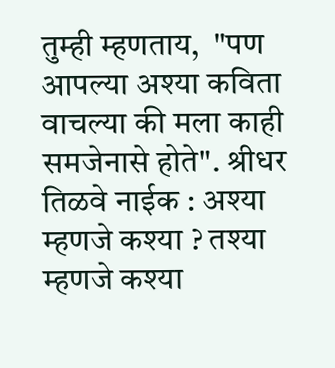तुम्ही म्हणताय,  "पण आपल्या अश्या कविता वाचल्या की मला काही समजेनासे होते". श्रीधर तिळवे नाईक : अश्या म्हणजे कश्या ? तश्या म्हणजे कश्या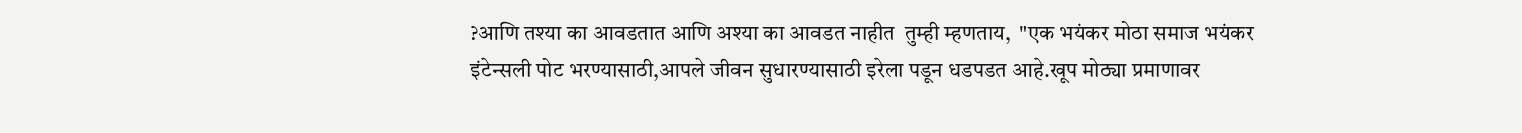?आणि तश्या का आवडतात आणि अश्या का आवडत नाहीत  तुम्ही म्हणताय,  "एक भयंकर मोठा समाज भयंकर इंटेन्सली पोट भरण्यासाठी,आपले जीवन सुधारण्यासाठी इरेला पडून धडपडत आहे.खूप मोठ्या प्रमाणावर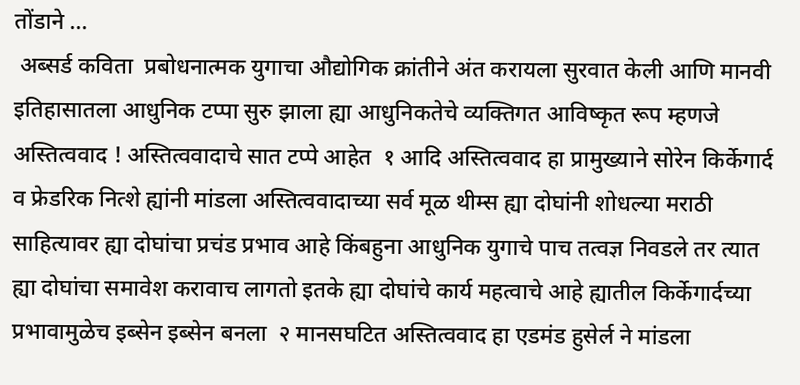तोंडाने ...
 अब्सर्ड कविता  प्रबोधनात्मक युगाचा औद्योगिक क्रांतीने अंत करायला सुरवात केली आणि मानवी इतिहासातला आधुनिक टप्पा सुरु झाला ह्या आधुनिकतेचे व्यक्तिगत आविष्कृत रूप म्हणजे अस्तित्ववाद ! अस्तित्ववादाचे सात टप्पे आहेत  १ आदि अस्तित्ववाद हा प्रामुख्याने सोरेन किर्केगार्द व फ्रेडरिक नित्शे ह्यांनी मांडला अस्तित्ववादाच्या सर्व मूळ थीम्स ह्या दोघांनी शोधल्या मराठी साहित्यावर ह्या दोघांचा प्रचंड प्रभाव आहे किंबहुना आधुनिक युगाचे पाच तत्वज्ञ निवडले तर त्यात ह्या दोघांचा समावेश करावाच लागतो इतके ह्या दोघांचे कार्य महत्वाचे आहे ह्यातील किर्केगार्दच्या प्रभावामुळेच इब्सेन इब्सेन बनला  २ मानसघटित अस्तित्ववाद हा एडमंड हुसेर्ल ने मांडला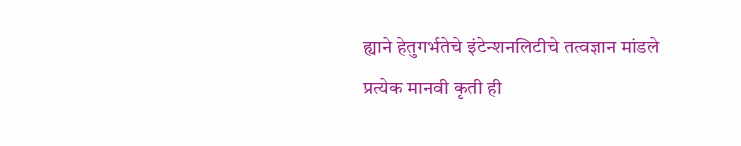ह्याने हेतुगर्भतेचे इंटेन्शनलिटीचे तत्वज्ञान मांडले प्रत्येक मानवी कृती ही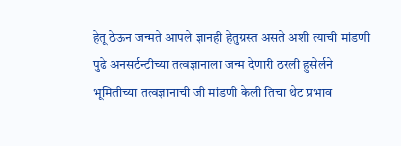हेतू ठेऊन जन्मते आपले ज्ञानही हेतुग्रस्त असते अशी त्याची मांडणी पुढे अनसर्टन्टीच्या तत्वज्ञानाला जन्म देणारी ठरली हुसेर्लने भूमितीच्या तत्वज्ञानाची जी मांडणी केली तिचा थेट प्रभाव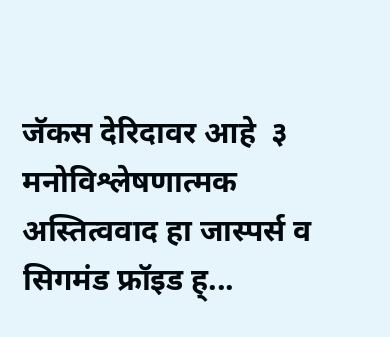जॅकस देरिदावर आहे  ३ मनोविश्लेषणात्मक अस्तित्ववाद हा जास्पर्स व सिगमंड फ्रॉइड ह्...